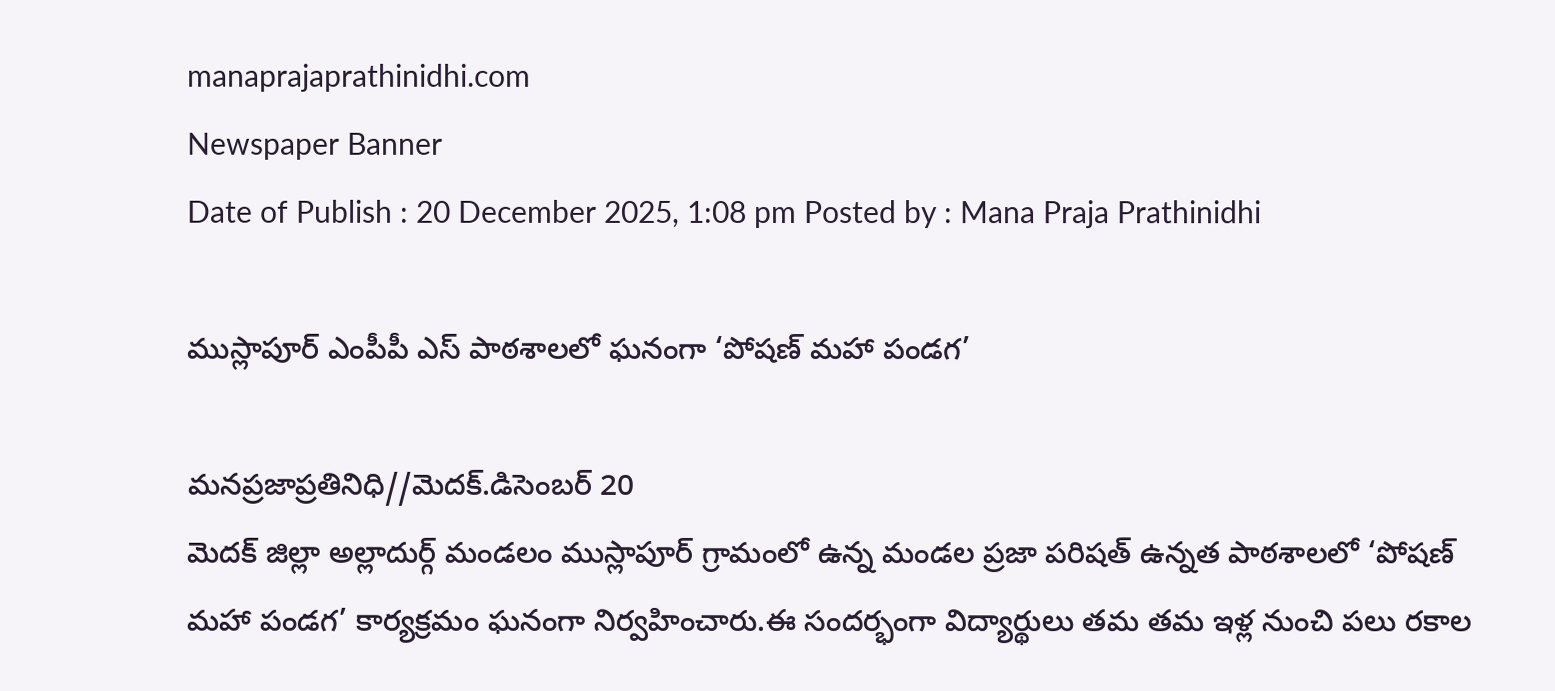manaprajaprathinidhi.com
Newspaper Banner
Date of Publish : 20 December 2025, 1:08 pm Posted by : Mana Praja Prathinidhi

ముస్లాపూర్ ఎంపీపీ ఎస్ పాఠశాలలో ఘనంగా ‘పోషణ్ మహా పండగ’

మనప్రజాప్రతినిధి//మెదక్.డిసెంబర్ 20
మెదక్ జిల్లా అల్లాదుర్గ్ మండలం ముస్లాపూర్ గ్రామంలో ఉన్న మండల ప్రజా పరిషత్ ఉన్నత పాఠశాలలో ‘పోషణ్ మహా పండగ’ కార్యక్రమం ఘనంగా నిర్వహించారు.ఈ సందర్భంగా విద్యార్థులు తమ తమ ఇళ్ల నుంచి పలు రకాల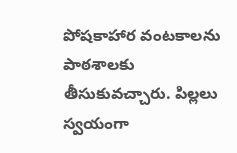పోషకాహార వంటకాలను పాఠశాలకు తీసుకువచ్చారు. పిల్లలు స్వయంగా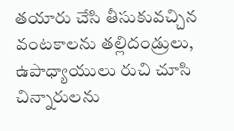తయారు చేసి తీసుకువచ్చిన వంటకాలను తల్లిదండ్రులు, ఉపాధ్యాయులు రుచి చూసి చిన్నారులను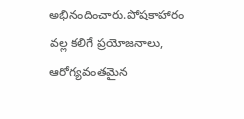అభినందించారు.పోషకాహారం వల్ల కలిగే ప్రయోజనాలు, ఆరోగ్యవంతమైన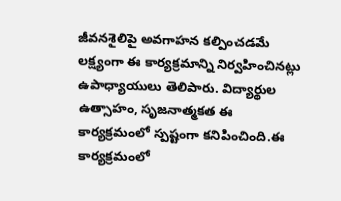జీవనశైలిపై అవగాహన కల్పించడమే లక్ష్యంగా ఈ కార్యక్రమాన్ని నిర్వహించినట్లు ఉపాధ్యాయులు తెలిపారు. విద్యార్థుల ఉత్సాహం, సృజనాత్మకత ఈ కార్యక్రమంలో స్పష్టంగా కనిపించింది.ఈ కార్యక్రమంలో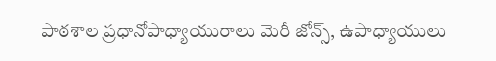పాఠశాల ప్రధానోపాధ్యాయురాలు మెరీ జోన్స్, ఉపాధ్యాయులు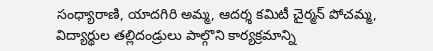సంధ్యారాణి, యాదగిరి అమ్మ, ఆదర్శ కమిటీ చైర్మన్ పోచమ్మ, విద్యార్థుల తల్లిదండ్రులు పాల్గొని కార్యక్రమాన్ని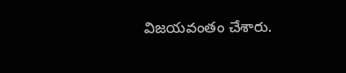విజయవంతం చేశారు.